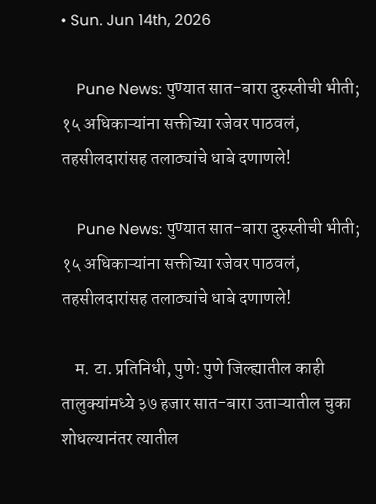• Sun. Jun 14th, 2026

    Pune News: पुण्यात सात-बारा दुरुस्तीची भीती; १५ अधिकाऱ्यांना सक्तीच्या रजेवर पाठवलं, तहसीलदारांसह तलाठ्यांचे धाबे दणाणले!

    Pune News: पुण्यात सात-बारा दुरुस्तीची भीती; १५ अधिकाऱ्यांना सक्तीच्या रजेवर पाठवलं, तहसीलदारांसह तलाठ्यांचे धाबे दणाणले!

    म. टा. प्रतिनिधी, पुणे: पुणे जिल्ह्यातील काही तालुक्यांमध्ये ३७ हजार सात-बारा उताऱ्यातील चुका शोधल्यानंतर त्यातील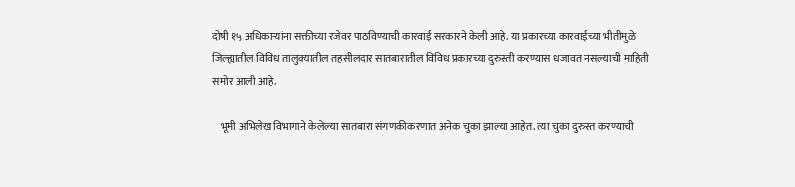दोषी १५ अधिकाऱ्यांना सक्तीच्या रजेवर पाठविण्याची कारवाई सरकारने केली आहे. या प्रकारच्या कारवाईच्या भीतीमुळे जिल्ह्यातील विविध तालुक्यातील तहसीलदार सातबारातील विविध प्रकारच्या दुरुस्ती करण्यास धजावत नसल्याची माहिती समोर आली आहे.

    भूमी अभिलेख विभागाने केलेल्या सातबारा संगणकीकरणात अनेक चुका झाल्या आहेत. त्या चुका दुरुस्त करण्याची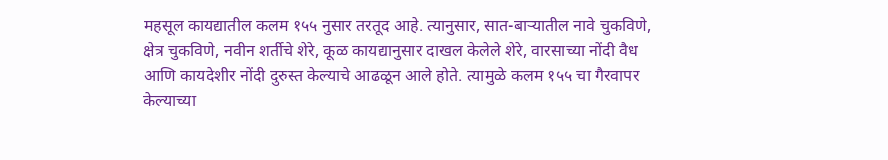महसूल कायद्यातील कलम १५५ नुसार तरतूद आहे. त्यानुसार, सात-बाऱ्यातील नावे चुकविणे, क्षेत्र चुकविणे, नवीन शर्तीचे शेरे, कूळ कायद्यानुसार दाखल केलेले शेरे, वारसाच्या नोंदी वैध आणि कायदेशीर नोंदी दुरुस्त केल्याचे आढळून आले होते. त्यामुळे कलम १५५ चा गैरवापर केल्याच्या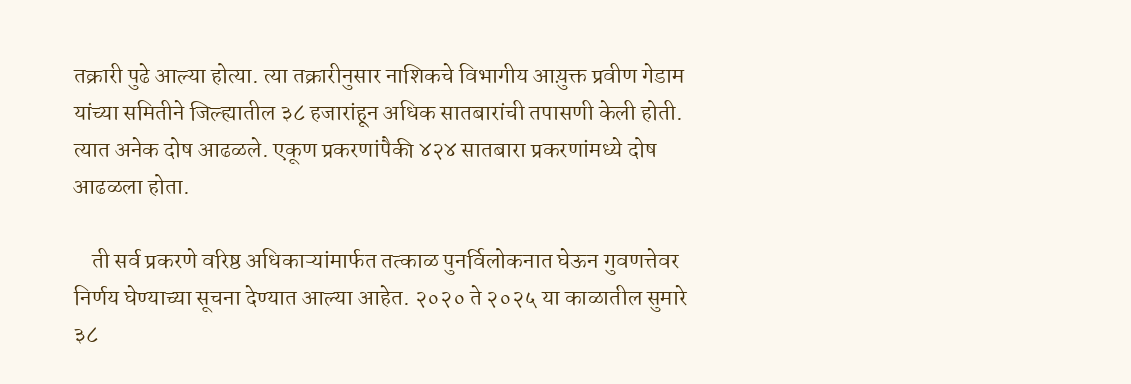तक्रारी पुढे आल्या होत्या. त्या तक्रारीनुसार नाशिकचे विभागीय आय़ुक्त प्रवीण गेडाम यांच्या समितीने जिल्ह्यातील ३८ हजारांहून अधिक सातबारांची तपासणी केली होती. त्यात अनेक दोष आढळले. एकूण प्रकरणांपैकी ४२४ सातबारा प्रकरणांमध्ये दोष आढळला होता.

    ती सर्व प्रकरणे वरिष्ठ अधिकाऱ्यांमार्फत तत्काळ पुनर्विलोकनात घेऊन गुवणत्तेवर निर्णय घेण्याच्या सूचना देण्यात आल्या आहेत. २०२० ते २०२५ या काळातील सुमारे ३८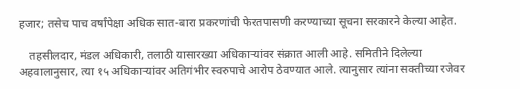हजार; तसेच पाच वर्षांपेक्षा अधिक सात-बारा प्रकरणांची फेरतपासणी करण्याच्या सूचना सरकारने केल्या आहेत.

    तहसीलदार, मंडल अधिकारी, तलाठी यासारख्या अधिकाऱ्यांवर संक्रात आली आहे. समितीने दिलेल्या अहवालानुसार, त्या १५ अधिकाऱ्यांवर अतिगंभीर स्वरुपाचे आरोप ठेवण्यात आले. त्यानुसार त्यांना सक्तीच्या रजेवर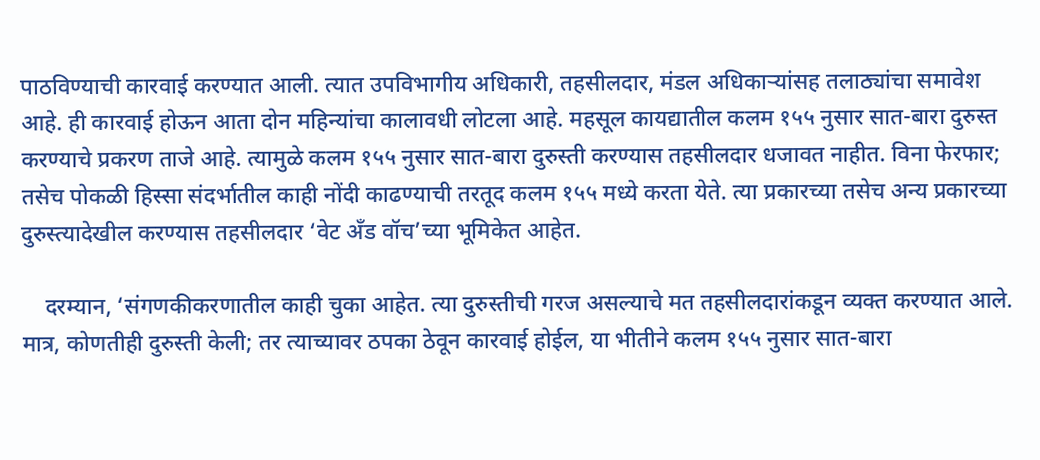पाठविण्याची कारवाई करण्यात आली. त्यात उपविभागीय अधिकारी, तहसीलदार, मंडल अधिकाऱ्यांसह तलाठ्यांचा समावेश आहे. ही कारवाई होऊन आता दोन महिन्यांचा कालावधी लोटला आहे. महसूल कायद्यातील कलम १५५ नुसार सात-बारा दुरुस्त करण्याचे प्रकरण ताजे आहे. त्यामुळे कलम १५५ नुसार सात-बारा दुरुस्ती करण्यास तहसीलदार धजावत नाहीत. विना फेरफार; तसेच पोकळी हिस्सा संदर्भातील काही नोंदी काढण्याची तरतूद कलम १५५ मध्ये करता येते. त्या प्रकारच्या तसेच अन्य प्रकारच्या दुरुस्त्यादेखील करण्यास तहसीलदार ‘वेट अँड वॉच’च्या भूमिकेत आहेत.

    दरम्यान, ‘संगणकीकरणातील काही चुका आहेत. त्या दुरुस्तीची गरज असल्याचे मत तहसीलदारांकडून व्यक्त करण्यात आले. मात्र, कोणतीही दुरुस्ती केली; तर त्याच्यावर ठपका ठेवून कारवाई होईल, या भीतीने कलम १५५ नुसार सात-बारा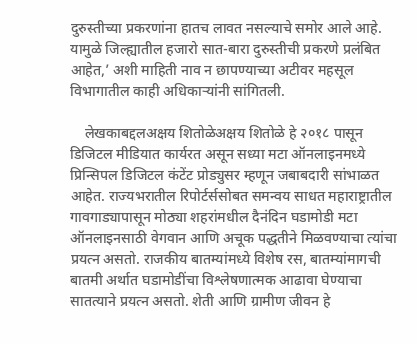दुरुस्तीच्या प्रकरणांना हातच लावत नसल्याचे समोर आले आहे. यामुळे जिल्ह्यातील हजारो सात-बारा दुरुस्तीची प्रकरणे प्रलंबित आहेत,’ अशी माहिती नाव न छापण्याच्या अटीवर महसूल विभागातील काही अधिकाऱ्यांनी सांगितली.

    लेखकाबद्दलअक्षय शितोळेअक्षय शितोळे हे २०१८ पासून डिजिटल मीडियात कार्यरत असून सध्या मटा ऑनलाइनमध्ये प्रिन्सिपल डिजिटल कंटेंट प्रोड्युसर म्हणून जबाबदारी सांभाळत आहेत. राज्यभरातील रिपोर्टर्ससोबत समन्वय साधत महाराष्ट्रातील गावगाड्यापासून मोठ्या शहरांमधील दैनंदिन घडामोडी मटा ऑनलाइनसाठी वेगवान आणि अचूक पद्धतीने मिळवण्याचा त्यांचा प्रयत्न असतो. राजकीय बातम्यांमध्ये विशेष रस, बातम्यांमागची बातमी अर्थात घडामोडींचा विश्लेषणात्मक आढावा घेण्याचा सातत्याने प्रयत्न असतो. शेती आणि ग्रामीण जीवन हे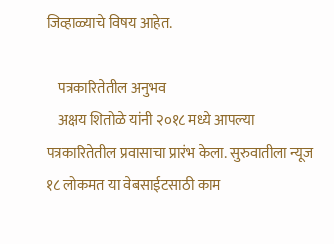जिव्हाळ्याचे विषय आहेत.

    पत्रकारितेतील अनुभव
    अक्षय शितोळे यांनी २०१८ मध्ये आपल्या पत्रकारितेतील प्रवासाचा प्रारंभ केला. सुरुवातीला न्यूज १८ लोकमत या वेबसाईटसाठी काम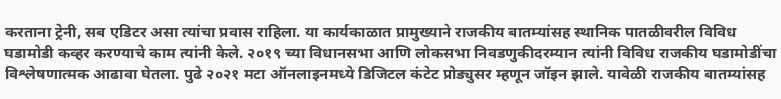करताना ट्रेनी, सब एडिटर असा त्यांचा प्रवास राहिला. या कार्यकाळात प्रामुख्याने राजकीय बातम्यांसह स्थानिक पातळीवरील विविध घडामोडी कव्हर करण्याचे काम त्यांनी केले. २०१९ च्या विधानसभा आणि लोकसभा निवडणुकीदरम्यान त्यांनी विविध राजकीय घडामोडींचा विश्लेषणात्मक आढावा घेतला. पुढे २०२१ मटा ऑनलाइनमध्ये डिजिटल कंटेट प्रोड्युसर म्हणून जॉइन झाले. यावेळी राजकीय बातम्यांसह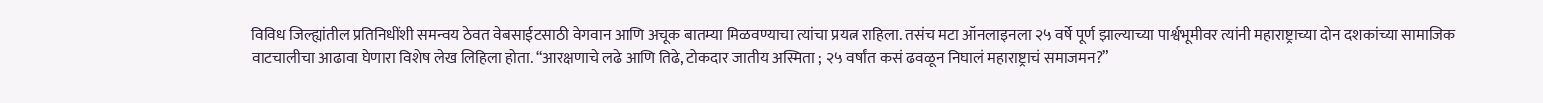विविध जिल्ह्यांतील प्रतिनिधींशी समन्वय ठेवत वेबसाईटसाठी वेगवान आणि अचूक बातम्या मिळवण्याचा त्यांचा प्रयत्न राहिला. तसंच मटा ऑनलाइनला २५ वर्षे पूर्ण झाल्याच्या पार्श्वभूमीवर त्यांनी महाराष्ट्राच्या दोन दशकांच्या सामाजिक वाटचालीचा आढावा घेणारा विशेष लेख लिहिला होता. “आरक्षणाचे लढे आणि तिढे, टोकदार जातीय अस्मिता ; २५ वर्षांत कसं ढवळून निघालं महाराष्ट्राचं समाजमन?”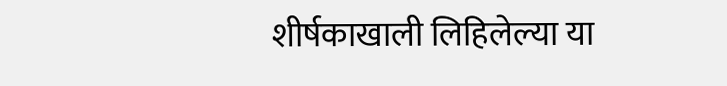शीर्षकाखाली लिहिलेल्या या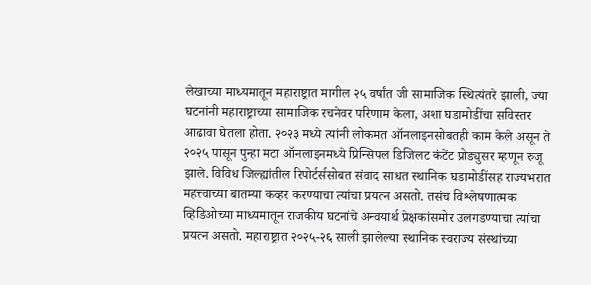लेखाच्या माध्यमातून महाराष्ट्रात मागील २५ वर्षांत जी सामाजिक स्थित्यंतरे झाली, ज्या घटनांनी महाराष्ट्राच्या सामाजिक रचनेवर परिणाम केला, अशा घडामोडींचा सविस्तर आढावा घेतला होता. २०२३ मध्ये त्यांनी लोकमत ऑनलाइनसोबतही काम केले असून ते २०२५ पासून पुन्हा मटा ऑनलाइनमध्ये प्रिन्सिपल डिजिलट कंटेंट प्रोड्युसर म्हणून रुजू झाले. विविध जिल्ह्यांतील रिपोर्टर्ससोबत संवाद साधत स्थानिक घडामोडींसह राज्यभरात महत्त्वाच्या बातम्या कव्हर करण्याचा त्यांचा प्रयत्न असतो. तसंच विश्लेषणात्मक व्हिडिओच्या माध्यमातून राजकीय घटनांचे अन्वयार्थ प्रेक्षकांसमोर उलगडण्याचा त्यांचा प्रयत्न असतो. महाराष्ट्रात २०२५-२६ साली झालेल्या स्थानिक स्वराज्य संस्थांच्या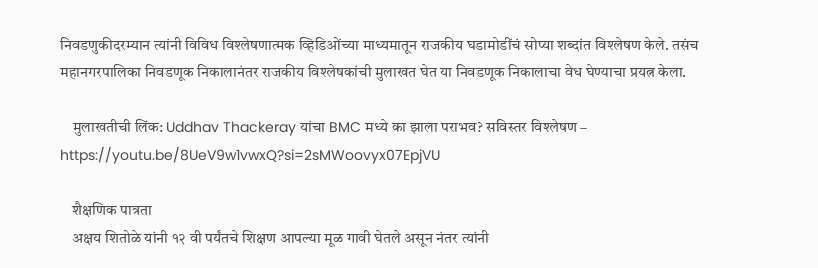निवडणुकीदरम्यान त्यांनी विविध विश्लेषणात्मक व्हिडिओंच्या माध्यमातून राजकीय घडामोडींचं सोप्या शब्दांत विश्लेषण केले. तसंच महानगरपालिका निवडणूक निकालानंतर राजकीय विश्लेषकांची मुलाखत घेत या निवडणूक निकालाचा वेध घेण्याचा प्रयत्न केला.

    मुलाखतीची लिंक: Uddhav Thackeray यांचा BMC मध्ये का झाला पराभव? सविस्तर विश्लेषण – https://youtu.be/8UeV9w1vwxQ?si=2sMWoovyx07EpjVU

    शैक्षणिक पात्रता
    अक्षय शितोळे यांनी १२ वी पर्यंतचे शिक्षण आपल्या मूळ गावी घेतले असून नंतर त्यांनी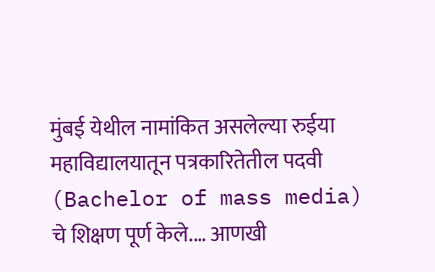मुंबई येथील नामांकित असलेल्या रुईया महाविद्यालयातून पत्रकारितेतील पदवी (Bachelor of mass media) चे शिक्षण पूर्ण केले.… आणखी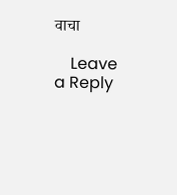वाचा

    Leave a Reply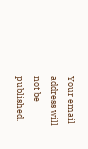Your email address will not be published.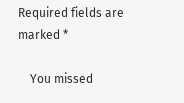Required fields are marked *

    You missed